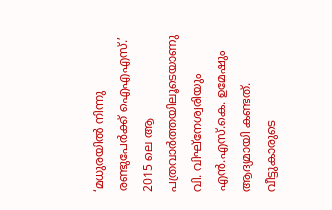‘മധുരയിൽ നിന്നു രണ്ടുപേർക്ക് ഐഎഎസ്.’ 2015 ലെ ആ പത്രവാർത്തയിലൂടെയാണു വി. വിഘ്നേശ്വരിയും എൻ.എസ്.കെ. ഉമേഷും ആദ്യമായി കണ്ടത്. വീട്ടുകാരുടെ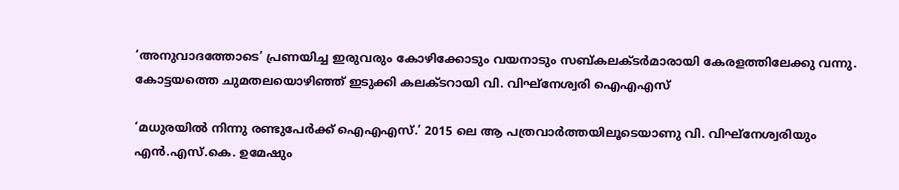‘അനുവാദത്തോടെ’ പ്രണയിച്ച ഇരുവരും കോഴിക്കോടും വയനാടും സബ്കലക്ടർമാരായി കേരളത്തിലേക്കു വന്നു. കോട്ടയത്തെ ചുമതലയൊഴിഞ്ഞ് ഇടുക്കി കലക്ടറായി വി. വിഘ്നേശ്വരി ഐഎഎസ്

‘മധുരയിൽ നിന്നു രണ്ടുപേർക്ക് ഐഎഎസ്.’ 2015 ലെ ആ പത്രവാർത്തയിലൂടെയാണു വി. വിഘ്നേശ്വരിയും എൻ.എസ്.കെ. ഉമേഷും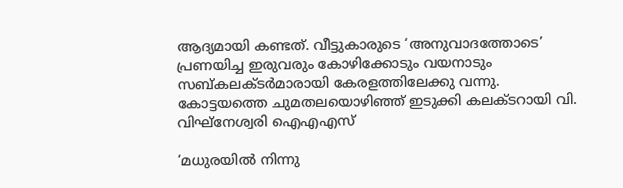ആദ്യമായി കണ്ടത്. വീട്ടുകാരുടെ ‘അനുവാദത്തോടെ’ പ്രണയിച്ച ഇരുവരും കോഴിക്കോടും വയനാടും സബ്കലക്ടർമാരായി കേരളത്തിലേക്കു വന്നു. കോട്ടയത്തെ ചുമതലയൊഴിഞ്ഞ് ഇടുക്കി കലക്ടറായി വി. വിഘ്നേശ്വരി ഐഎഎസ്

‘മധുരയിൽ നിന്നു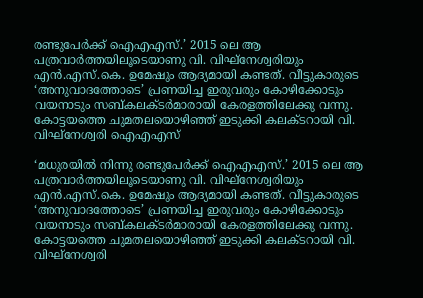രണ്ടുപേർക്ക് ഐഎഎസ്.’ 2015 ലെ ആ പത്രവാർത്തയിലൂടെയാണു വി. വിഘ്നേശ്വരിയും എൻ.എസ്.കെ. ഉമേഷും ആദ്യമായി കണ്ടത്. വീട്ടുകാരുടെ ‘അനുവാദത്തോടെ’ പ്രണയിച്ച ഇരുവരും കോഴിക്കോടും വയനാടും സബ്കലക്ടർമാരായി കേരളത്തിലേക്കു വന്നു. കോട്ടയത്തെ ചുമതലയൊഴിഞ്ഞ് ഇടുക്കി കലക്ടറായി വി. വിഘ്നേശ്വരി ഐഎഎസ്

‘മധുരയിൽ നിന്നു രണ്ടുപേർക്ക് ഐഎഎസ്.’ 2015 ലെ ആ പത്രവാർത്തയിലൂടെയാണു വി. വിഘ്നേശ്വരിയും എൻ.എസ്.കെ. ഉമേഷും ആദ്യമായി കണ്ടത്. വീട്ടുകാരുടെ ‘അനുവാദത്തോടെ’ പ്രണയിച്ച ഇരുവരും കോഴിക്കോടും വയനാടും സബ്കലക്ടർമാരായി കേരളത്തിലേക്കു വന്നു. കോട്ടയത്തെ ചുമതലയൊഴിഞ്ഞ് ഇടുക്കി കലക്ടറായി വി. വിഘ്നേശ്വരി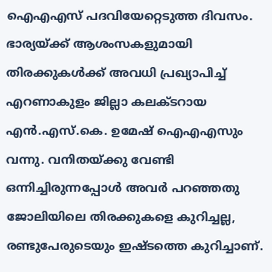ഐഎഎസ് പദവിയേറ്റെടുത്ത ദിവസം. ഭാര്യയ്ക്ക് ആശംസകളുമായി തിരക്കുകൾക്ക് അവധി പ്രഖ്യാപിച്ച് എറണാകുളം ജില്ലാ കലക്ടറായ എൻ.എസ്.കെ. ഉമേഷ് ഐഎഎസും വന്നു. വനിതയ്ക്കു വേണ്ടി ഒന്നിച്ചിരുന്നപ്പോൾ അവർ പറഞ്ഞതു ജോലിയിലെ തിരക്കുകളെ കുറിച്ചല്ല, രണ്ടുപേരുടെയും ഇഷ്ടത്തെ കുറിച്ചാണ്.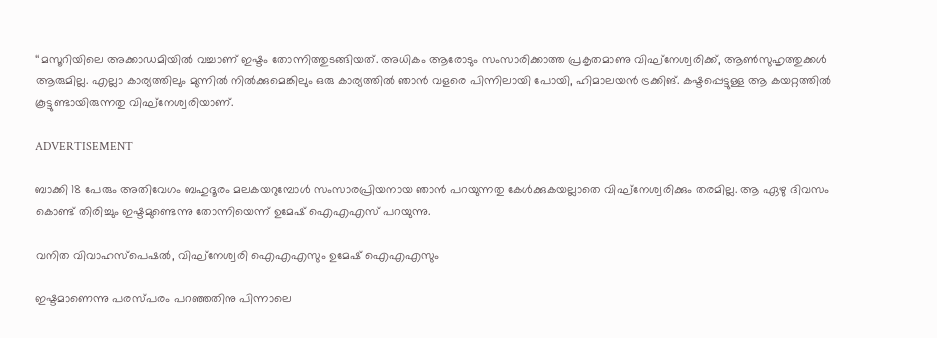‘‘മസൂറിയിലെ അക്കാഡമിയിൽ വച്ചാണ് ഇഷ്ടം തോന്നിത്തുടങ്ങിയത്. അധികം ആരോടും സംസാരിക്കാത്ത പ്രകൃതമാണു വിഘ്നേശ്വരിക്ക്, ആൺസുഹൃത്തുക്കൾ ആരുമില്ല. എല്ലാ കാര്യത്തിലും മുന്നിൽ നിൽക്കുമെങ്കിലും ഒരു കാര്യത്തിൽ ഞാൻ വളരെ പിന്നിലായി പോയി, ഹിമാലയൻ ട്രക്കിങ്. കഷ്ടപ്പെട്ടുള്ള ആ കയറ്റത്തിൽ കൂട്ടുണ്ടായിരുന്നതു വിഘ്നേശ്വരിയാണ്.

ADVERTISEMENT

ബാക്കി 18 പേരും അതിവേഗം ബഹുദൂരം മലകയറുമ്പോൾ സംസാരപ്രിയനായ ഞാൻ പറയുന്നതു കേൾക്കുകയല്ലാതെ വിഘ്നേശ്വരിക്കും തരമില്ല. ആ ഏഴു ദിവസം കൊണ്ട് തിരിച്ചും ഇഷ്ടമുണ്ടെന്നു തോന്നിയെന്ന് ഉമേഷ് ഐഎഎസ് പറയുന്നു.

വനിത വിവാഹസ്പെഷൽ, വിഘ്നേശ്വരി ഐഎഎസും ഉമേഷ് ഐഎഎസും

ഇഷ്ടമാണെന്നു പരസ്പരം പറഞ്ഞതിനു പിന്നാലെ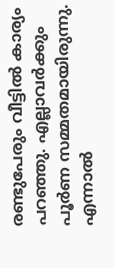രണ്ടുപേരും വീട്ടിൽ കാര്യം പറഞ്ഞു. എല്ലാവർക്കും പൂർണ സമ്മതമായിരുന്നു. എന്നാൽ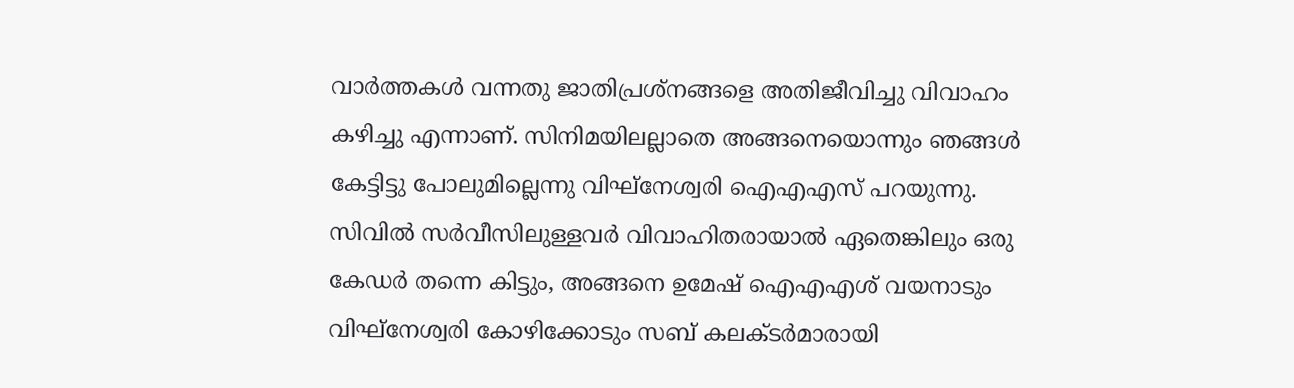വാർത്തകൾ വന്നതു ജാതിപ്രശ്നങ്ങളെ അതിജീവിച്ചു വിവാഹം കഴിച്ചു എന്നാണ്. സിനിമയിലല്ലാതെ അങ്ങനെയൊന്നും ഞങ്ങൾ കേട്ടിട്ടു പോലുമില്ലെന്നു വിഘ്നേശ്വരി ഐഎഎസ് പറയുന്നു. സിവിൽ സർവീസിലുള്ളവർ വിവാഹിതരായാൽ ഏതെങ്കിലും ഒരു കേഡർ തന്നെ കിട്ടും, അങ്ങനെ ഉമേഷ് ഐഎഎശ് വയനാടും വിഘ്നേശ്വരി കോഴിക്കോടും സബ് കലക്ടർമാരായി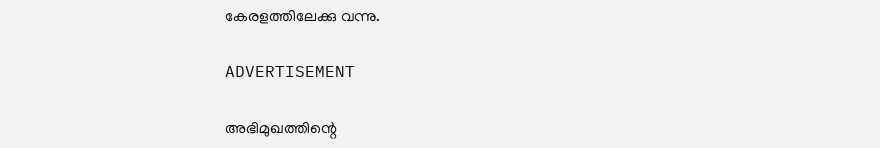കേരളത്തിലേക്കു വന്നു.

ADVERTISEMENT

അഭിമുഖത്തിന്റെ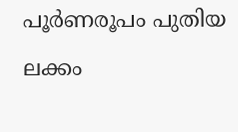പൂർണരൂപം പുതിയ ലക്കം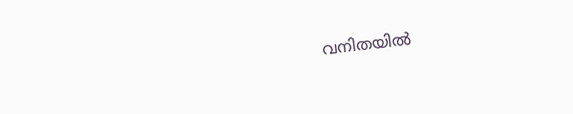വനിതയിൽ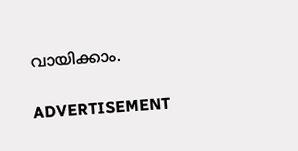വായിക്കാം.

ADVERTISEMENT